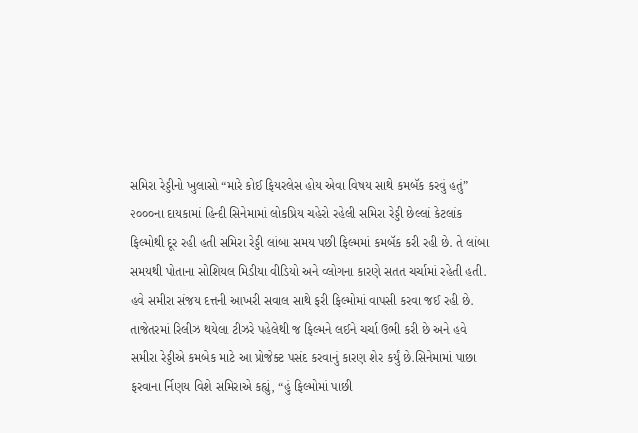સમિરા રેડ્ડીનો ખુલાસો “મારે કોઈ ફિયરલેસ હોય એવા વિષય સાથે કમબૅક કરવું હતું” ૨૦૦૦ના દાયકામાં હિન્દી સિનેમામાં લોકપ્રિય ચહેરો રહેલી સમિરા રેડ્ડી છેલ્લાં કેટલાંક ફિલ્મોથી દૂર રહી હતી સમિરા રેડ્ડી લાંબા સમય પછી ફિલ્મમાં કમબૅક કરી રહી છે. તે લાંબા સમયથી પોતાના સોશિયલ મિડીયા વીડિયો અને વ્લોગના કારણે સતત ચર્ચામાં રહેતી હતી. હવે સમીરા સંજય દત્તની આખરી સવાલ સાથે ફરી ફિલ્મોમાં વાપસી કરવા જઈ રહી છે. તાજેતરમાં રિલીઝ થયેલા ટીઝરે પહેલેથી જ ફિલ્મને લઈને ચર્ચા ઉભી કરી છે અને હવે સમીરા રેડ્ડીએ કમબેક માટે આ પ્રોજેક્ટ પસંદ કરવાનું કારણ શેર કર્યું છે.સિનેમામાં પાછા ફરવાના ર્નિણય વિશે સમિરાએ કહ્યું, “હું ફિલ્મોમાં પાછી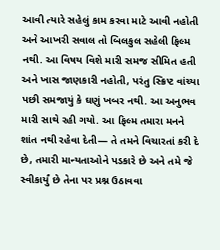આવી ત્યારે સહેલું કામ કરવા માટે આવી નહોતી અને આખરી સવાલ તો બિલકુલ સહેલી ફિલ્મ નથી. આ વિષય વિશે મારી સમજ સીમિત હતી અને ખાસ જાણકારી નહોતી, પરંતુ સ્ક્રિપ્ટ વાંચ્યા પછી સમજાયું કે ઘણું ખબર નથી. આ અનુભવ મારી સાથે રહી ગયો. આ ફિલ્મ તમારા મનને શાંત નથી રહેવા દેતી— તે તમને વિચારતાં કરી દે છે, તમારી માન્યતાઓને પડકારે છે અને તમે જે સ્વીકાર્યું છે તેના પર પ્રશ્ન ઉઠાવવા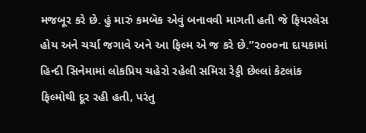મજબૂર કરે છે. હું મારું કમબૅક એવું બનાવવી માગતી હતી જે ફિયરલેસ હોય અને ચર્ચા જગાવે અને આ ફિલ્મ એ જ કરે છે.”૨૦૦૦ના દાયકામાં હિન્દી સિનેમામાં લોકપ્રિય ચહેરો રહેલી સમિરા રેડ્ડી છેલ્લાં કેટલાંક ફિલ્મોથી દૂર રહી હતી, પરંતુ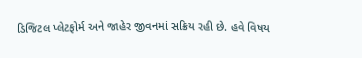ડિજિટલ પ્લેટફોર્મ અને જાહેર જીવનમાં સક્રિય રહી છે. હવે વિષય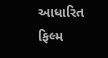આધારિત ફિલ્મ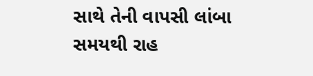સાથે તેની વાપસી લાંબા સમયથી રાહ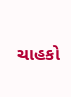ચાહકો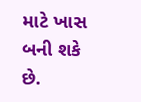માટે ખાસ બની શકે છે.